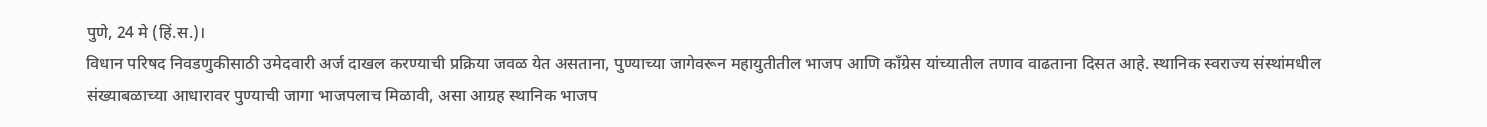पुणे, 24 मे (हिं.स.)।
विधान परिषद निवडणुकीसाठी उमेदवारी अर्ज दाखल करण्याची प्रक्रिया जवळ येत असताना, पुण्याच्या जागेवरून महायुतीतील भाजप आणि काँग्रेस यांच्यातील तणाव वाढताना दिसत आहे. स्थानिक स्वराज्य संस्थांमधील संख्याबळाच्या आधारावर पुण्याची जागा भाजपलाच मिळावी, असा आग्रह स्थानिक भाजप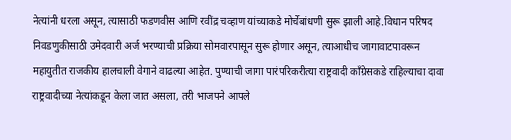नेत्यांनी धरला असून, त्यासाठी फडणवीस आणि रवींद्र चव्हाण यांच्याकडे मोर्चेबांधणी सुरू झाली आहे.विधान परिषद निवडणुकीसाठी उमेदवारी अर्ज भरण्याची प्रक्रिया सोमवारपासून सुरू होणार असून, त्याआधीच जागावाटपावरून महायुतीत राजकीय हालचाली वेगाने वाढल्या आहेत. पुण्याची जागा पारंपरिकरीत्या राष्ट्रवादी काँग्रेसकडे राहिल्याचा दावा राष्ट्रवादीच्या नेत्यांकडून केला जात असला, तरी भाजपने आपले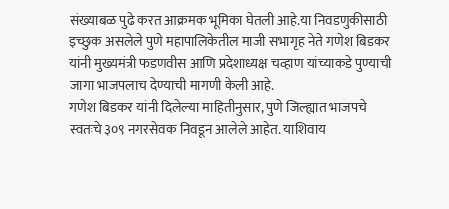संख्याबळ पुढे करत आक्रमक भूमिका घेतली आहे.या निवडणुकीसाठी इच्छुक असलेले पुणे महापालिकेतील माजी सभागृह नेते गणेश बिडकर यांनी मुख्यमंत्री फडणवीस आणि प्रदेशाध्यक्ष चव्हाण यांच्याकडे पुण्याची जागा भाजपलाच देण्याची मागणी केली आहे.
गणेश बिडकर यांनी दिलेल्या माहितीनुसार, पुणे जिल्ह्यात भाजपचे स्वतःचे ३०९ नगरसेवक निवडून आलेले आहेत. याशिवाय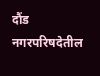दौंड नगरपरिषदेतील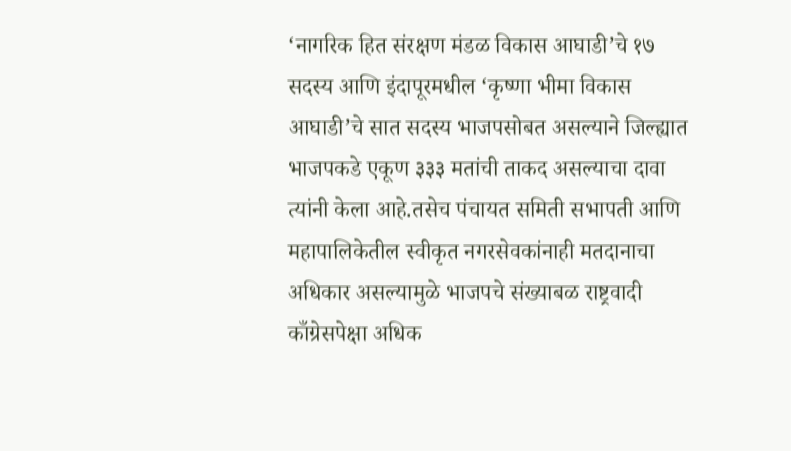‘नागरिक हित संरक्षण मंडळ विकास आघाडी’चे १७ सदस्य आणि इंदापूरमधील ‘कृष्णा भीमा विकास आघाडी’चे सात सदस्य भाजपसोबत असल्याने जिल्ह्यात भाजपकडे एकूण ३३३ मतांची ताकद असल्याचा दावा त्यांनी केला आहे.तसेच पंचायत समिती सभापती आणि महापालिकेतील स्वीकृत नगरसेवकांनाही मतदानाचा अधिकार असल्यामुळे भाजपचे संख्याबळ राष्ट्रवादी काँग्रेसपेक्षा अधिक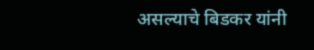असल्याचे बिडकर यांनी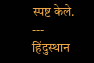स्पष्ट केले.
---
हिंदुस्थान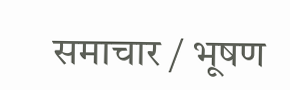समाचार / भूषण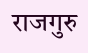राजगुरु